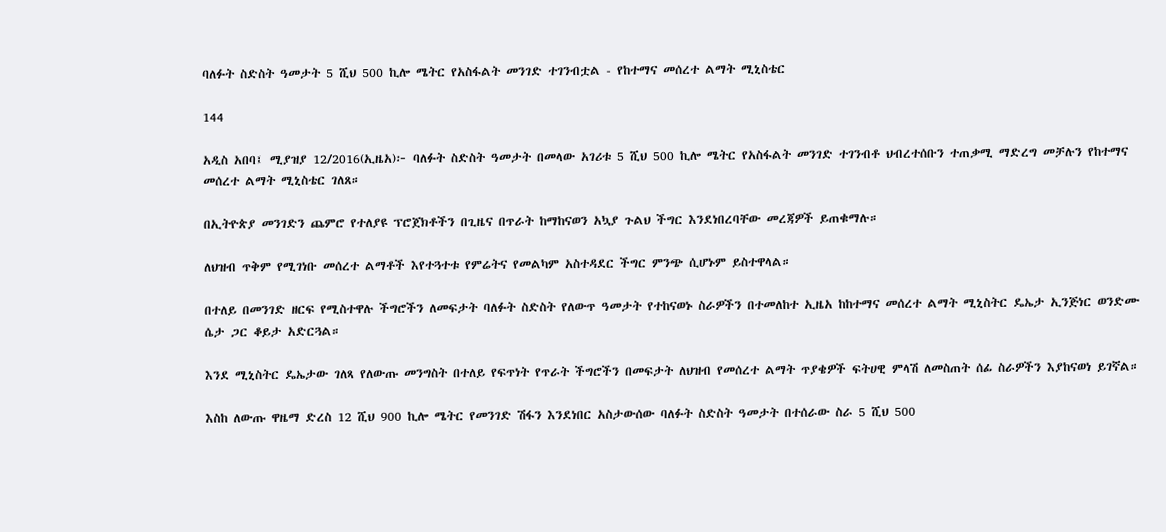ባለፉት ስድስት ዓመታት 5 ሺህ 500 ኪሎ ሜትር የአስፋልት መንገድ ተገንብቷል - የከተማና መሰረተ ልማት ሚኒስቴር

144

አዲስ አበባ፤ ሚያዝያ 12/2016(ኢዜአ)፦ ባለፉት ስድስት ዓመታት በመላው አገሪቱ 5 ሺህ 500 ኪሎ ሜትር የአስፋልት መንገድ ተገንብቶ ህብረተሰቡን ተጠቃሚ ማድረግ መቻሉን የከተማና መሰረተ ልማት ሚኒስቴር ገለጸ።

በኢትዮጵያ መንገድን ጨምሮ የተለያዩ ፕሮጀክቶችን በጊዜና በጥራት ከማከናወን አኳያ ጉልህ ችግር እንደነበረባቸው መረጃዎች ይጠቁማሉ።

ለህዝብ ጥቅም የሚገነቡ መሰረተ ልማቶች እየተጓተቱ የምሬትና የመልካም አስተዳደር ችግር ምንጭ ሲሆኑም ይስተዋላል።

በተለይ በመንገድ ዘርፍ የሚስተዋሉ ችግሮችን ለመፍታት ባለፉት ስድስት የለውጥ ዓመታት የተከናወኑ ስራዎችን በተመለከተ ኢዜአ ከከተማና መሰረተ ልማት ሚኒስትር ዴኤታ ኢንጅነር ወንድሙ ሴታ ጋር ቆይታ አድርጓል።

እንደ ሚኒስትር ዴኤታው ገለጻ የለውጡ መንግስት በተለይ የፍጥነት የጥራት ችግሮችን በመፍታት ለህዝብ የመሰረተ ልማት ጥያቄዎች ፍትሀዊ ምላሽ ለመስጠት ሰፊ ስራዎችን እያከናወነ ይገኛል።

እስከ ለውጡ ዋዜማ ድረስ 12 ሺህ 900 ኪሎ ሜትር የመንገድ ሽፋን እንደነበር አስታውሰው ባለፉት ስድስት ዓመታት በተሰራው ስራ 5 ሺህ 500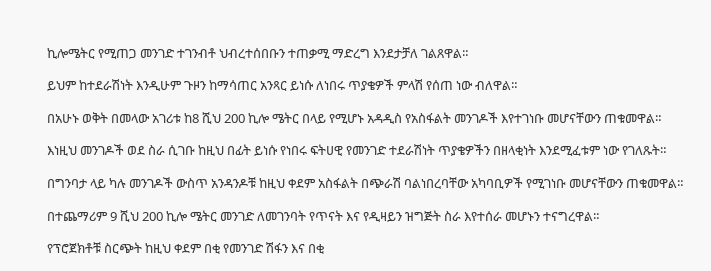ኪሎሜትር የሚጠጋ መንገድ ተገንብቶ ህብረተሰበቡን ተጠቃሚ ማድረግ እንደታቻለ ገልጸዋል።

ይህም ከተደራሽነት እንዲሁም ጉዞን ከማሳጠር አንጻር ይነሱ ለነበሩ ጥያቄዎች ምላሽ የሰጠ ነው ብለዋል።

በአሁኑ ወቅት በመላው አገሪቱ ከ8 ሺህ 200 ኪሎ ሜትር በላይ የሚሆኑ አዳዲስ የአስፋልት መንገዶች እየተገነቡ መሆናቸውን ጠቁመዋል።

እነዚህ መንገዶች ወደ ስራ ሲገቡ ከዚህ በፊት ይነሱ የነበሩ ፍትሀዊ የመንገድ ተደራሽነት ጥያቄዎችን በዘላቂነት እንደሚፈቱም ነው የገለጹት።

በግንባታ ላይ ካሉ መንገዶች ውስጥ አንዳንዶቹ ከዚህ ቀደም አስፋልት በጭራሽ ባልነበረባቸው አካባቢዎች የሚገነቡ መሆናቸውን ጠቁመዋል።

በተጨማሪም 9 ሺህ 200 ኪሎ ሜትር መንገድ ለመገንባት የጥናት እና የዲዛይን ዝግጅት ስራ እየተሰራ መሆኑን ተናግረዋል።

የፕሮጀክቶቹ ስርጭት ከዚህ ቀደም በቂ የመንገድ ሽፋን እና በቂ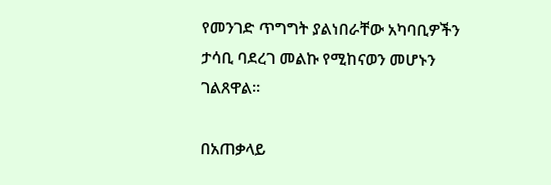የመንገድ ጥግግት ያልነበራቸው አካባቢዎችን ታሳቢ ባደረገ መልኩ የሚከናወን መሆኑን ገልጸዋል።

በአጠቃላይ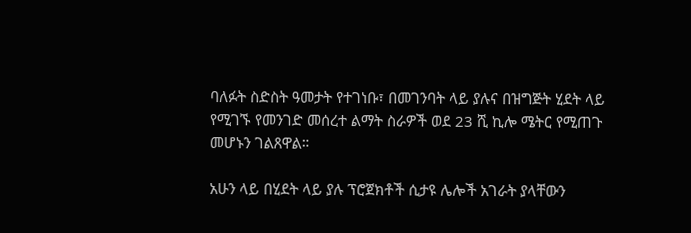ባለፉት ስድስት ዓመታት የተገነቡ፣ በመገንባት ላይ ያሉና በዝግጅት ሂደት ላይ የሚገኙ የመንገድ መሰረተ ልማት ስራዎች ወደ 23 ሺ ኪሎ ሜትር የሚጠጉ መሆኑን ገልጸዋል።

አሁን ላይ በሂደት ላይ ያሉ ፕሮጀክቶች ሲታዩ ሌሎች አገራት ያላቸውን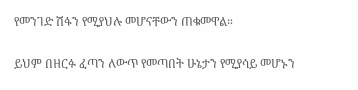የመንገድ ሽፋን የሚያህሉ መሆናቸውን ጠቁመዋል።

ይህም በዘርፉ ፈጣን ለውጥ የመጣበት ሁኔታን የሚያሳይ መሆኑን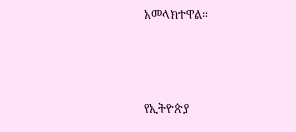አመላክተዋል።



የኢትዮጵያ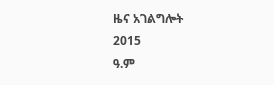ዜና አገልግሎት
2015
ዓ.ም